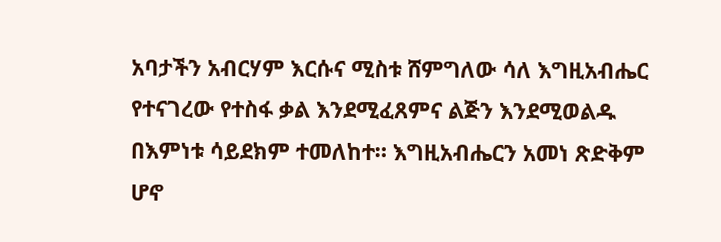አባታችን አብርሃም እርሱና ሚስቱ ሸምግለው ሳለ እግዚአብሔር የተናገረው የተስፋ ቃል እንደሚፈጸምና ልጅን እንደሚወልዱ በእምነቱ ሳይደክም ተመለከተ። እግዚአብሔርን አመነ ጽድቅም ሆኖ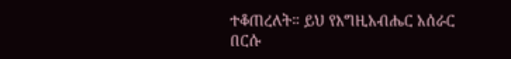ተቆጠረለት። ይህ የእግዚአብሔር አሰራር በርሱ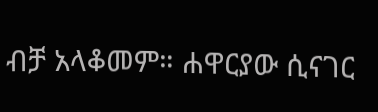ብቻ አላቆመም። ሐዋርያው ሲናገር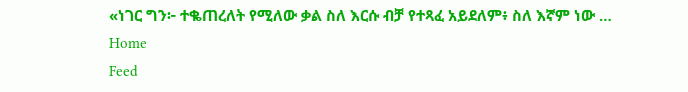«ነገር ግን፦ ተቈጠረለት የሚለው ቃል ስለ እርሱ ብቻ የተጻፈ አይደለም፥ ስለ እኛም ነው …
Home
Feed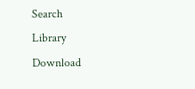Search
Library
Download